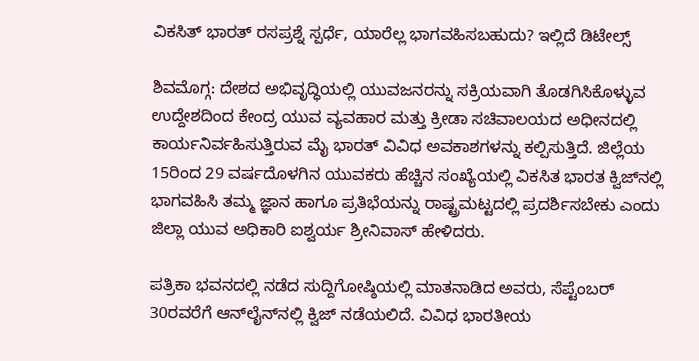ವಿಕಸಿತ್‌ ಭಾರತ್‌ ರಸಪ್ರಶ್ನೆ ಸ್ಪರ್ಧೆ, ಯಾರೆಲ್ಲ ಭಾಗವಹಿಸಬಹುದು? ಇಲ್ಲಿದೆ ಡಿಟೇಲ್ಸ್‌

ಶಿವಮೊಗ್ಗ: ದೇಶದ ಅಭಿವೃದ್ಧಿಯಲ್ಲಿ ಯುವಜನರನ್ನು ಸಕ್ರಿಯವಾಗಿ ತೊಡಗಿಸಿಕೊಳ್ಳುವ ಉದ್ದೇಶದಿಂದ ಕೇಂದ್ರ ಯುವ ವ್ಯವಹಾರ ಮತ್ತು ಕ್ರೀಡಾ ಸಚಿವಾಲಯದ ಅಧೀನದಲ್ಲಿ ಕಾರ್ಯನಿರ್ವಹಿಸುತ್ತಿರುವ ಮೈ ಭಾರತ್‌ ವಿವಿಧ ಅವಕಾಶಗಳನ್ನು ಕಲ್ಪಿಸುತ್ತಿದೆ. ಜಿಲ್ಲೆಯ 15ರಿಂದ 29 ವರ್ಷದೊಳಗಿನ ಯುವಕರು ಹೆಚ್ಚಿನ ಸಂಖ್ಯೆಯಲ್ಲಿ ವಿಕಸಿತ ಭಾರತ ಕ್ವಿಜ್‌ನಲ್ಲಿ ಭಾಗವಹಿಸಿ ತಮ್ಮ ಜ್ಞಾನ ಹಾಗೂ ಪ್ರತಿಭೆಯನ್ನು ರಾಷ್ಟ್ರಮಟ್ಟದಲ್ಲಿ ಪ್ರದರ್ಶಿಸಬೇಕು ಎಂದು ಜಿಲ್ಲಾ ಯುವ ಅಧಿಕಾರಿ ಐಶ್ವರ್ಯ ಶ್ರೀನಿವಾಸ್ ಹೇಳಿದರು.

ಪತ್ರಿಕಾ ಭವನದಲ್ಲಿ ನಡೆದ ಸುದ್ದಿಗೋಷ್ಠಿಯಲ್ಲಿ ಮಾತನಾಡಿದ ಅವರು, ಸೆಪ್ಟೆಂಬರ್ 30ರವರೆಗೆ ಆನ್‌ಲೈನ್‌ನಲ್ಲಿ ಕ್ವಿಜ್ ನಡೆಯಲಿದೆ. ವಿವಿಧ ಭಾರತೀಯ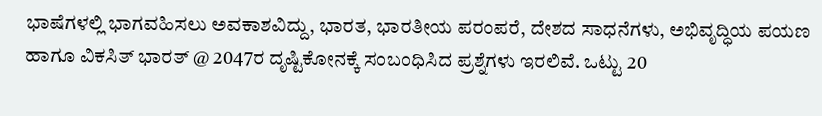ಭಾಷೆಗಳಲ್ಲಿ ಭಾಗವಹಿಸಲು ಅವಕಾಶವಿದ್ದು, ಭಾರತ, ಭಾರತೀಯ ಪರಂಪರೆ, ದೇಶದ ಸಾಧನೆಗಳು, ಅಭಿವೃದ್ಧಿಯ ಪಯಣ ಹಾಗೂ ವಿಕಸಿತ್‌ ಭಾರತ್‌ @ 2047ರ ದೃಷ್ಟಿಕೋನಕ್ಕೆ ಸಂಬಂಧಿಸಿದ ಪ್ರಶ್ನೆಗಳು ಇರಲಿವೆ. ಒಟ್ಟು 20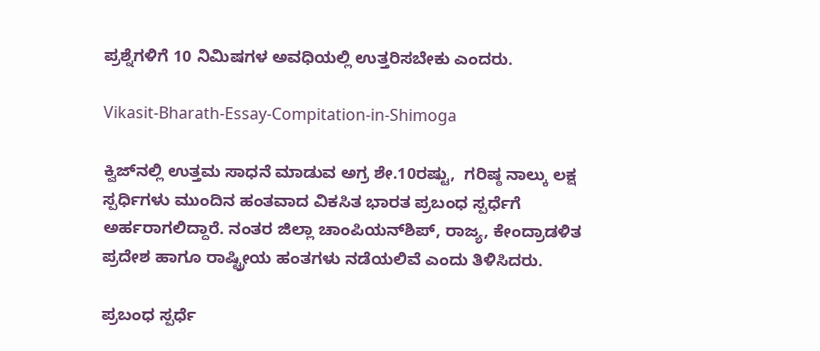ಪ್ರಶ್ನೆಗಳಿಗೆ 10 ನಿಮಿಷಗಳ ಅವಧಿಯಲ್ಲಿ ಉತ್ತರಿಸಬೇಕು ಎಂದರು.

Vikasit-Bharath-Essay-Compitation-in-Shimoga

ಕ್ವಿಜ್‌ನಲ್ಲಿ ಉತ್ತಮ ಸಾಧನೆ ಮಾಡುವ ಅಗ್ರ ಶೇ.10ರಷ್ಟು,  ಗರಿಷ್ಠ ನಾಲ್ಕು ಲಕ್ಷ ಸ್ಪರ್ಧಿಗಳು ಮುಂದಿನ ಹಂತವಾದ ವಿಕಸಿತ ಭಾರತ ಪ್ರಬಂಧ ಸ್ಪರ್ಧೆಗೆ ಅರ್ಹರಾಗಲಿದ್ದಾರೆ. ನಂತರ ಜಿಲ್ಲಾ ಚಾಂಪಿಯನ್‌ಶಿಪ್, ರಾಜ್ಯ, ಕೇಂದ್ರಾಡಳಿತ ಪ್ರದೇಶ ಹಾಗೂ ರಾಷ್ಟ್ರೀಯ ಹಂತಗಳು ನಡೆಯಲಿವೆ ಎಂದು ತಿಳಿಸಿದರು.

ಪ್ರಬಂಧ ಸ್ಪರ್ಧೆ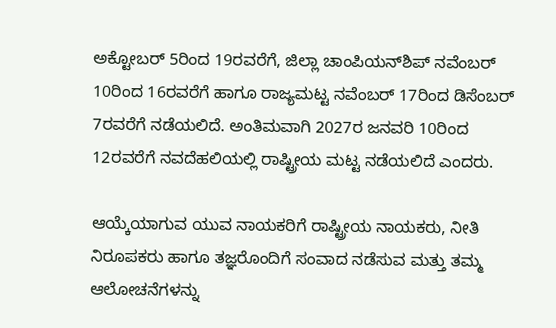ಅಕ್ಟೋಬರ್ 5ರಿಂದ 19ರವರೆಗೆ, ಜಿಲ್ಲಾ ಚಾಂಪಿಯನ್‌ಶಿಪ್‌ ನವೆಂಬರ್ 10ರಿಂದ 16ರವರೆಗೆ ಹಾಗೂ ರಾಜ್ಯಮಟ್ಟ ನವೆಂಬರ್ 17ರಿಂದ ಡಿಸೆಂಬರ್ 7ರವರೆಗೆ ನಡೆಯಲಿದೆ. ಅಂತಿಮವಾಗಿ 2027ರ ಜನವರಿ 10ರಿಂದ 12ರವರೆಗೆ ನವದೆಹಲಿಯಲ್ಲಿ ರಾಷ್ಟ್ರೀಯ ಮಟ್ಟ ನಡೆಯಲಿದೆ ಎಂದರು.

ಆಯ್ಕೆಯಾಗುವ ಯುವ ನಾಯಕರಿಗೆ ರಾಷ್ಟ್ರೀಯ ನಾಯಕರು, ನೀತಿ ನಿರೂಪಕರು ಹಾಗೂ ತಜ್ಞರೊಂದಿಗೆ ಸಂವಾದ ನಡೆಸುವ ಮತ್ತು ತಮ್ಮ ಆಲೋಚನೆಗಳನ್ನು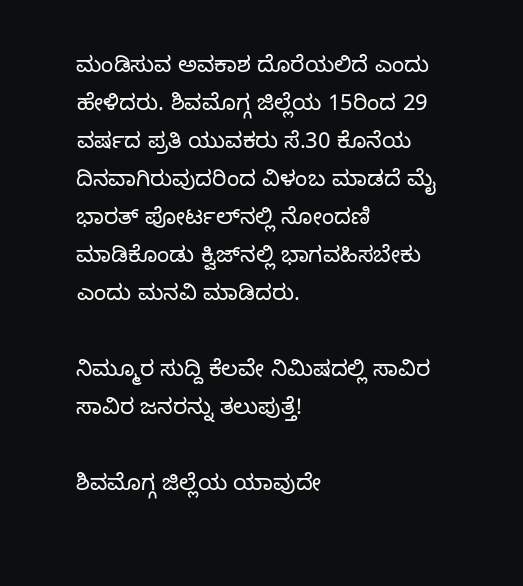ಮಂಡಿಸುವ ಅವಕಾಶ ದೊರೆಯಲಿದೆ ಎಂದು ಹೇಳಿದರು. ಶಿವಮೊಗ್ಗ ಜಿಲ್ಲೆಯ 15ರಿಂದ 29 ವರ್ಷದ ಪ್ರತಿ ಯುವಕರು ಸೆ.30 ಕೊನೆಯ ದಿನವಾಗಿರುವುದರಿಂದ ವಿಳಂಬ ಮಾಡದೆ ಮೈ ಭಾರತ್‌ ಪೋರ್ಟಲ್‌ನಲ್ಲಿ ನೋಂದಣಿ ಮಾಡಿಕೊಂಡು ಕ್ವಿಜ್‌ನಲ್ಲಿ ಭಾಗವಹಿಸಬೇಕು ಎಂದು ಮನವಿ ಮಾಡಿದರು.

ನಿಮ್ಮೂರ ಸುದ್ದಿ ಕೆಲವೇ ನಿಮಿಷದಲ್ಲಿ ಸಾವಿರ ಸಾವಿರ ಜನರನ್ನು ತಲುಪುತ್ತೆ!

ಶಿವಮೊಗ್ಗ ಜಿಲ್ಲೆಯ ಯಾವುದೇ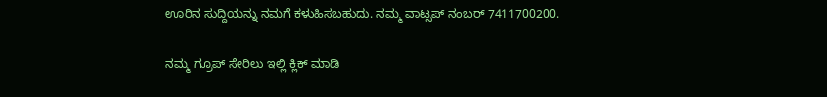ಊರಿನ ಸುದ್ದಿಯನ್ನು ನಮಗೆ ಕಳುಹಿಸಬಹುದು. ನಮ್ಮ ವಾಟ್ಸಪ್‌ ನಂಬರ್ 7411700200.

ನಮ್ಮ ಗ್ರೂಪ್‌ ಸೇರಿಲು ಇಲ್ಲಿ ಕ್ಲಿಕ್‌ ಮಾಡಿ